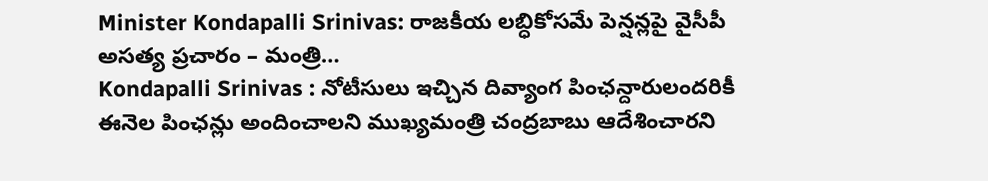Minister Kondapalli Srinivas: రాజకీయ లబ్ధికోసమే పెన్షన్లపై వైసీపీ అసత్య ప్రచారం – మంత్రి…
Kondapalli Srinivas : నోటీసులు ఇచ్చిన దివ్యాంగ పింఛన్దారులందరికీ ఈనెల పింఛన్లు అందించాలని ముఖ్యమంత్రి చంద్రబాబు ఆదేశించారని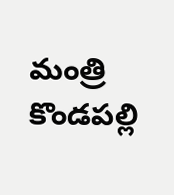మంత్రి కొండపల్లి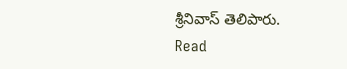శ్రీనివాస్ తెలిపారు.
Read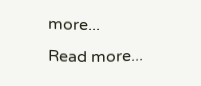more...
Read more...